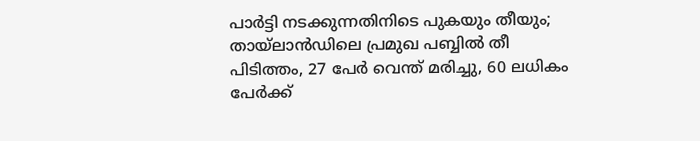പാർട്ടി നടക്കുന്നതിനിടെ പുകയും തീയും; തായ്ലാൻഡിലെ പ്രമുഖ പബ്ബിൽ തീ പിടിത്തം, 27 പേർ വെന്ത് മരിച്ചു, 60 ലധികം പേർക്ക്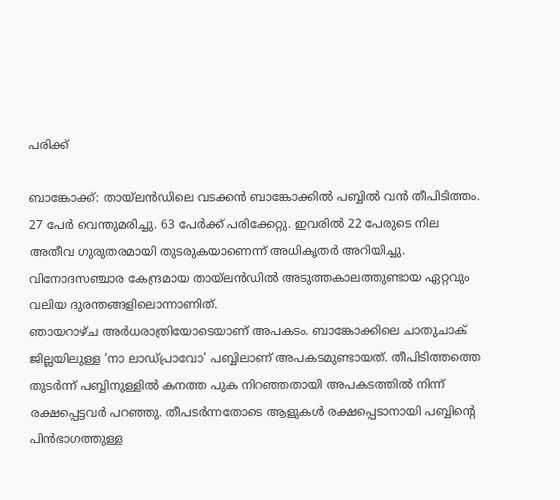പരിക്ക്

ബാങ്കോക്ക്: തായ്‍ലൻഡിലെ വടക്കൻ ബാങ്കോക്കിൽ പബ്ബിൽ വൻ തീപിടിത്തം. 27 പേർ വെന്തുമരിച്ചു. 63 പേർക്ക് പരിക്കേറ്റു. ഇവരിൽ 22 പേരുടെ നില അതീവ ഗുരുതരമായി തുടരുകയാണെന്ന് അധികൃതർ അറിയിച്ചു. വിനോദസഞ്ചാര കേന്ദ്രമായ തായ്‌ലൻഡിൽ അടുത്തകാലത്തുണ്ടായ ഏറ്റവും വലിയ ദുരന്തങ്ങളിലൊന്നാണിത്.
ഞായറാഴ്ച അർധരാത്രിയോടെയാണ് അപകടം. ബാങ്കോക്കിലെ ചാതുചാക് ജില്ലയിലുള്ള ‘നാ ലാഡ്പ്രാവോ’ പബ്ബിലാണ് അപകടമുണ്ടായത്. തീപിടിത്തത്തെ തുടർന്ന് പബ്ബിനുള്ളിൽ കനത്ത പുക നിറഞ്ഞതായി അപകടത്തിൽ നിന്ന് രക്ഷപ്പെട്ടവർ പറഞ്ഞു. തീപടർന്നതോടെ ആളുകൾ രക്ഷപ്പെടാനായി പബ്ബിൻ്റെ പിൻഭാഗത്തുള്ള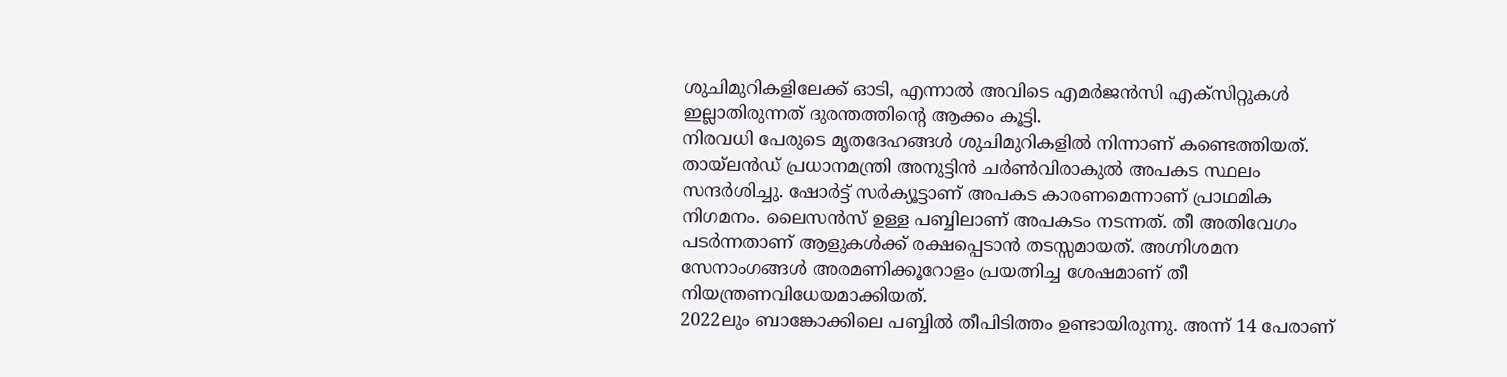ശുചിമുറികളിലേക്ക് ഓടി, എന്നാൽ അവിടെ എമർജൻസി എക്സിറ്റുകൾ ഇല്ലാതിരുന്നത് ദുരന്തത്തിൻ്റെ ആക്കം കൂട്ടി.
നിരവധി പേരുടെ മൃതദേഹങ്ങൾ ശുചിമുറികളിൽ നിന്നാണ് കണ്ടെത്തിയത്. തായ്‍ലൻഡ് പ്രധാനമന്ത്രി അനുട്ടിൻ ചർൺവിരാകുൽ അപകട സ്ഥലം സന്ദർശിച്ചു. ഷോർട്ട് സർക്യൂട്ടാണ് അപകട കാരണമെന്നാണ് പ്രാഥമിക നിഗമനം. ലൈസൻസ് ഉള്ള പബ്ബിലാണ് അപകടം നടന്നത്. തീ അതിവേഗം പടർന്നതാണ് ആളുകൾക്ക് രക്ഷപ്പെടാൻ തടസ്സമായത്. അഗ്നിശമന സേനാംഗങ്ങൾ അരമണിക്കൂറോളം പ്രയത്നിച്ച ശേഷമാണ് തീ നിയന്ത്രണവിധേയമാക്കിയത്.
2022ലും ബാങ്കോക്കിലെ പബ്ബിൽ തീപിടിത്തം ഉണ്ടായിരുന്നു. അന്ന് 14 പേരാണ്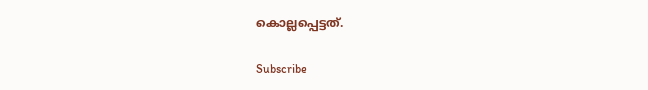കൊല്ലപ്പെട്ടത്.

Subscribe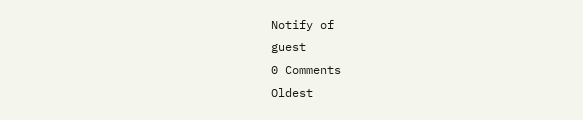Notify of
guest
0 Comments
Oldest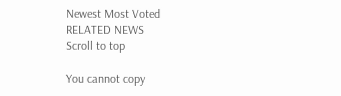Newest Most Voted
RELATED NEWS
Scroll to top

You cannot copy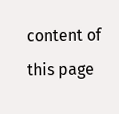content of this page